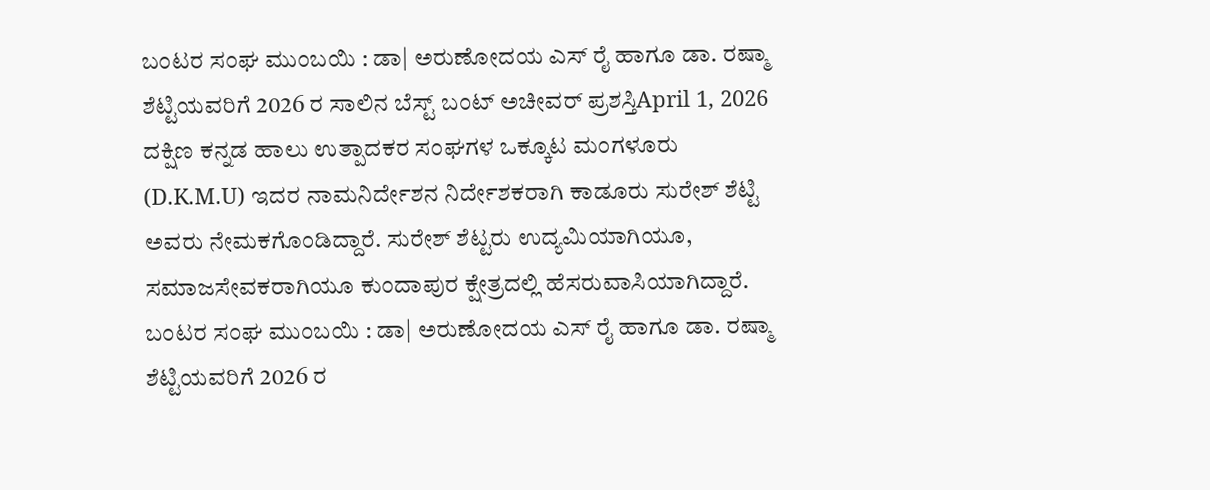ಬಂಟರ ಸಂಘ ಮುಂಬಯಿ : ಡಾ| ಅರುಣೋದಯ ಎಸ್ ರೈ ಹಾಗೂ ಡಾ. ರಷ್ಮಾ ಶೆಟ್ಟಿಯವರಿಗೆ 2026 ರ ಸಾಲಿನ ಬೆಸ್ಟ್ ಬಂಟ್ ಅಚೀವರ್ ಪ್ರಶಸ್ತಿApril 1, 2026
ದಕ್ಷಿಣ ಕನ್ನಡ ಹಾಲು ಉತ್ಪಾದಕರ ಸಂಘಗಳ ಒಕ್ಕೂಟ ಮಂಗಳೂರು (D.K.M.U) ಇದರ ನಾಮನಿರ್ದೇಶನ ನಿರ್ದೇಶಕರಾಗಿ ಕಾಡೂರು ಸುರೇಶ್ ಶೆಟ್ಟಿ ಅವರು ನೇಮಕಗೊಂಡಿದ್ದಾರೆ. ಸುರೇಶ್ ಶೆಟ್ಟರು ಉದ್ಯಮಿಯಾಗಿಯೂ, ಸಮಾಜಸೇವಕರಾಗಿಯೂ ಕುಂದಾಪುರ ಕ್ಷೇತ್ರದಲ್ಲಿ ಹೆಸರುವಾಸಿಯಾಗಿದ್ದಾರೆ.
ಬಂಟರ ಸಂಘ ಮುಂಬಯಿ : ಡಾ| ಅರುಣೋದಯ ಎಸ್ ರೈ ಹಾಗೂ ಡಾ. ರಷ್ಮಾ ಶೆಟ್ಟಿಯವರಿಗೆ 2026 ರ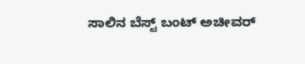ಸಾಲಿನ ಬೆಸ್ಟ್ ಬಂಟ್ ಅಚೀವರ್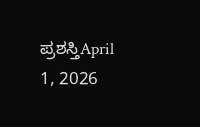ಪ್ರಶಸ್ತಿApril 1, 2026